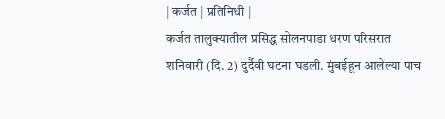| कर्जत | प्रतिनिधी |
कर्जत तालुक्यातील प्रसिद्ध सोलनपाडा धरण परिसरात शनिवारी (दि. 2) दुर्दैवी घटना घडली. मुंबईहून आलेल्या पाच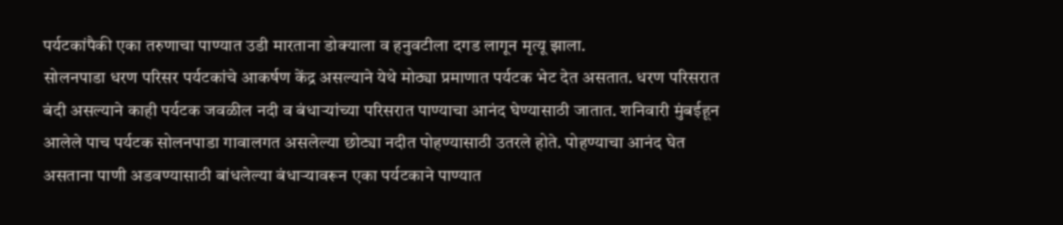पर्यटकांपैकी एका तरुणाचा पाण्यात उडी मारताना डोक्याला व हनुवटीला दगड लागून मृत्यू झाला.
सोलनपाडा धरण परिसर पर्यटकांचे आकर्षण केंद्र असल्याने येथे मोठ्या प्रमाणात पर्यटक भेट देत असतात. धरण परिसरात बंदी असल्याने काही पर्यटक जवळील नदी व बंधाऱ्यांच्या परिसरात पाण्याचा आनंद घेण्यासाठी जातात. शनिवारी मुंबईहून आलेले पाच पर्यटक सोलनपाडा गावालगत असलेल्या छोट्या नदीत पोहण्यासाठी उतरले होते. पोहण्याचा आनंद घेत असताना पाणी अडवण्यासाठी बांधलेल्या बंधाऱ्यावरून एका पर्यटकाने पाण्यात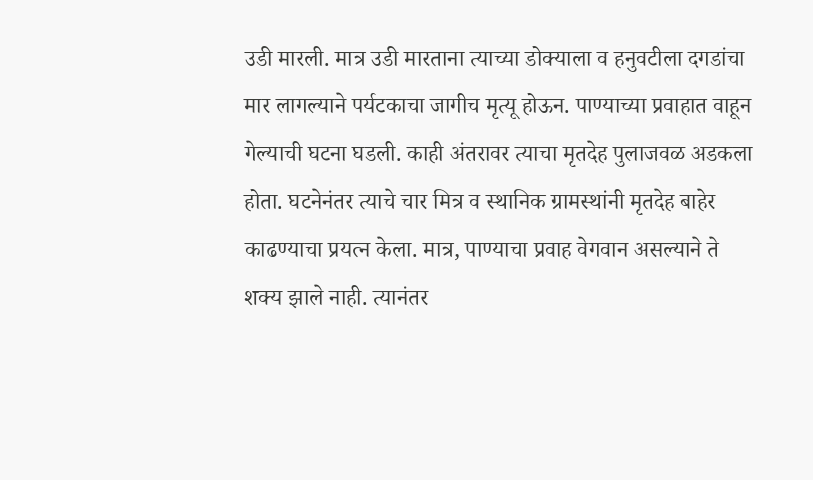उडी मारली. मात्र उडी मारताना त्याच्या डोक्याला व हनुवटीला दगडांचा मार लागल्याने पर्यटकाचा जागीच मृत्यू होऊन. पाण्याच्या प्रवाहात वाहून गेल्याची घटना घडली. काही अंतरावर त्याचा मृतदेह पुलाजवळ अडकला होता. घटनेनंतर त्याचे चार मित्र व स्थानिक ग्रामस्थांनी मृतदेह बाहेर काढण्याचा प्रयत्न केला. मात्र, पाण्याचा प्रवाह वेगवान असल्याने ते शक्य झाले नाही. त्यानंतर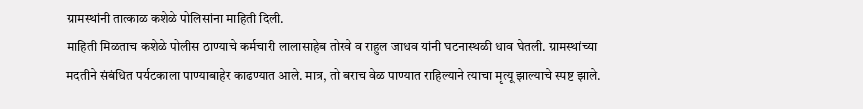ग्रामस्थांनी तात्काळ कशेळे पोलिसांना माहिती दिली.
माहिती मिळताच कशेळे पोलीस ठाण्याचे कर्मचारी लालासाहेब तोरवे व राहुल जाधव यांनी घटनास्थळी धाव घेतली. ग्रामस्थांच्या मदतीने संबंधित पर्यटकाला पाण्याबाहेर काढण्यात आले. मात्र, तो बराच वेळ पाण्यात राहिल्याने त्याचा मृत्यू झाल्याचे स्पष्ट झाले.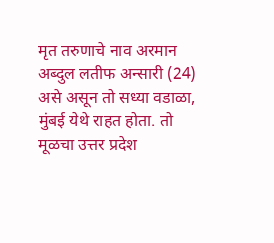मृत तरुणाचे नाव अरमान अब्दुल लतीफ अन्सारी (24) असे असून तो सध्या वडाळा, मुंबई येथे राहत होता. तो मूळचा उत्तर प्रदेश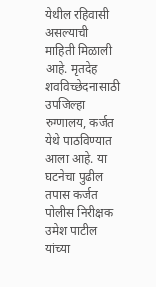येथील रहिवासी असल्याची माहिती मिळाली आहे. मृतदेह शवविच्छेदनासाठी उपजिल्हा रुग्णालय, कर्जत येथे पाठविण्यात आला आहे. या घटनेचा पुढील तपास कर्जत पोलीस निरीक्षक उमेश पाटील यांच्या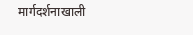मार्गदर्शनाखाली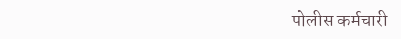पोलीस कर्मचारी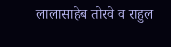लालासाहेब तोरवे व राहुल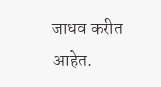जाधव करीत आहेत.